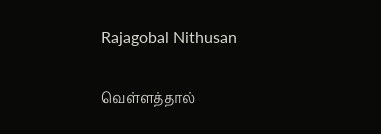Rajagobal Nithusan

வெள்ளத்தால்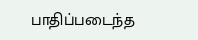பாதிப்படைந்த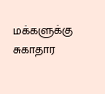மக்களுக்கு சுகாதார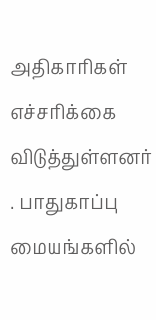அதிகாரிகள் எச்சரிக்கை விடுத்துள்ளனர் . பாதுகாப்பு மையங்களில்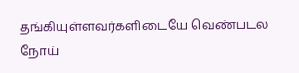தங்கியுள்ளவர்களிடையே வெண்படல நோய்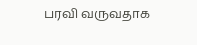பரவி வருவதாக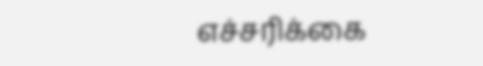எச்சரிக்கை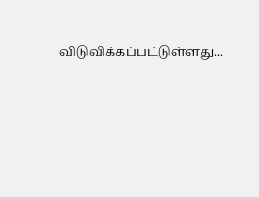விடுவிக்கப்பட்டுள்ளது...